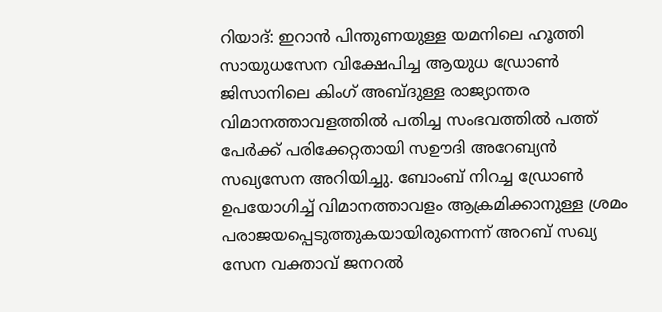റിയാദ്: ഇറാൻ പിന്തുണയുള്ള യമനിലെ ഹൂത്തി സായുധസേന വിക്ഷേപിച്ച ആയുധ ഡ്രോൺ ജിസാനിലെ കിംഗ് അബ്ദുള്ള രാജ്യാന്തര വിമാനത്താവളത്തിൽ പതിച്ച സംഭവത്തിൽ പത്ത് പേർക്ക് പരിക്കേറ്റതായി സഊദി അറേബ്യൻ സഖ്യസേന അറിയിച്ചു. ബോംബ് നിറച്ച ഡ്രോൺ ഉപയോഗിച്ച് വിമാനത്താവളം ആക്രമിക്കാനുള്ള ശ്രമം പരാജയപ്പെടുത്തുകയായിരുന്നെന്ന് അറബ് സഖ്യ സേന വക്താവ് ജനറൽ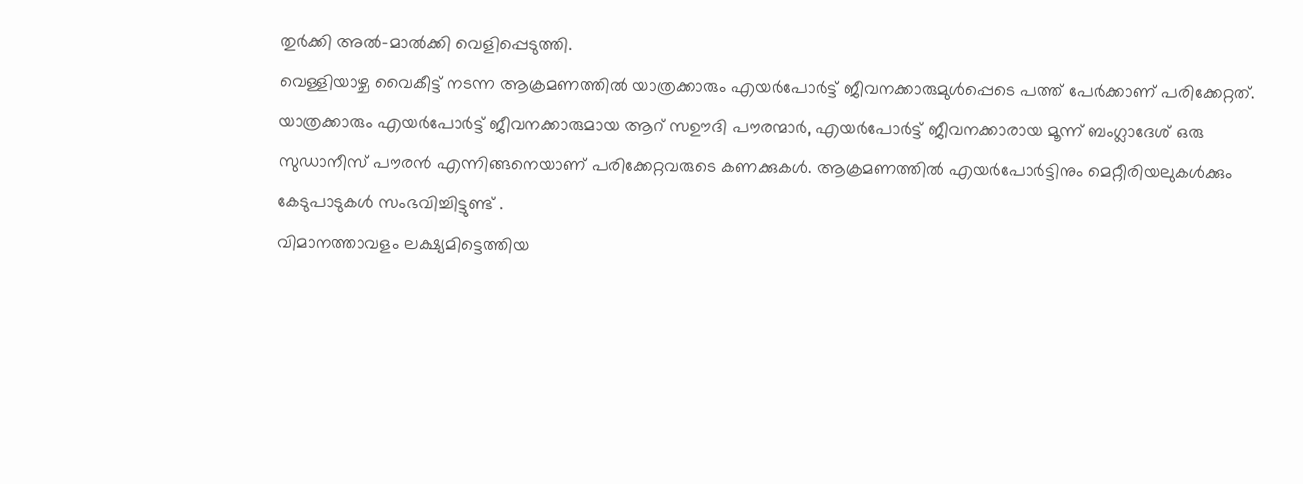തുർക്കി അൽ-മാൽക്കി വെളിപ്പെടുത്തി.
വെള്ളിയാഴ്ച വൈകീട്ട് നടന്ന ആക്രമണത്തിൽ യാത്രക്കാരും എയർപോർട്ട് ജീവനക്കാരുമുൾപ്പെടെ പത്ത് പേർക്കാണ് പരിക്കേറ്റത്. യാത്രക്കാരും എയർപോർട്ട് ജീവനക്കാരുമായ ആറ് സഊദി പൗരന്മാർ, എയർപോർട്ട് ജീവനക്കാരായ മൂന്ന് ബംഗ്ലാദേശ് ഒരു സുഡാനീസ് പൗരൻ എന്നിങ്ങനെയാണ് പരിക്കേറ്റവരുടെ കണക്കുകൾ. ആക്രമണത്തിൽ എയർപോർട്ടിനും മെറ്റീരിയലുകൾക്കും കേടുപാടുകൾ സംഭവിച്ചിട്ടുണ്ട് .
വിമാനത്താവളം ലക്ഷ്യമിട്ടെത്തിയ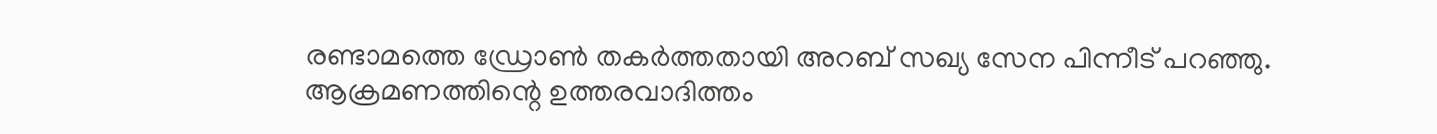രണ്ടാമത്തെ ഡ്രോൺ തകർത്തതായി അറബ് സഖ്യ സേന പിന്നീട് പറഞ്ഞു. ആക്രമണത്തിന്റെ ഉത്തരവാദിത്തം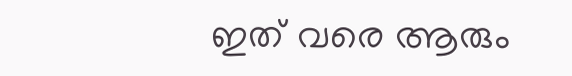ഇത് വരെ ആരും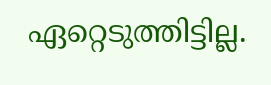ഏറ്റെടുത്തിട്ടില്ല.